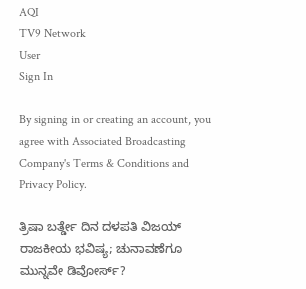AQI
TV9 Network
User
Sign In

By signing in or creating an account, you agree with Associated Broadcasting Company's Terms & Conditions and Privacy Policy.

ತ್ರಿಷಾ ಬರ್ತ್ಡೇ ದಿನ ದಳಪತಿ ವಿಜಯ್ ರಾಜಕೀಯ ಭವಿಷ್ಯ; ಚುನಾವಣೆಗೂ ಮುನ್ನವೇ ಡಿವೋರ್ಸ್?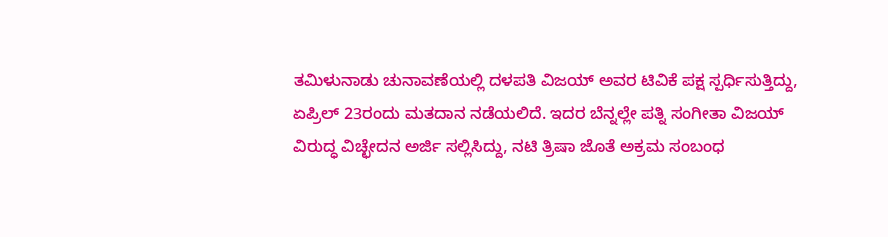ತಮಿಳುನಾಡು ಚುನಾವಣೆಯಲ್ಲಿ ದಳಪತಿ ವಿಜಯ್ ಅವರ ಟಿವಿಕೆ ಪಕ್ಷ ಸ್ಪರ್ಧಿಸುತ್ತಿದ್ದು, ಏಪ್ರಿಲ್ 23ರಂದು ಮತದಾನ ನಡೆಯಲಿದೆ. ಇದರ ಬೆನ್ನಲ್ಲೇ ಪತ್ನಿ ಸಂಗೀತಾ ವಿಜಯ್ ವಿರುದ್ಧ ವಿಚ್ಛೇದನ ಅರ್ಜಿ ಸಲ್ಲಿಸಿದ್ದು, ನಟಿ ತ್ರಿಷಾ ಜೊತೆ ಅಕ್ರಮ ಸಂಬಂಧ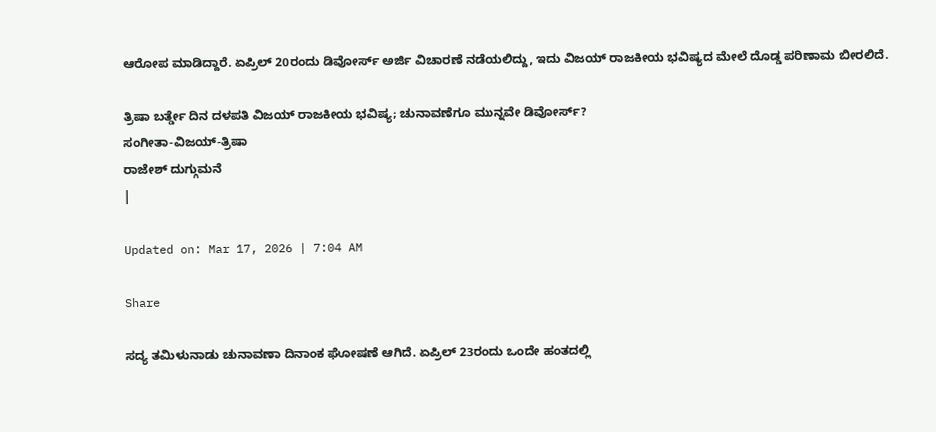ಆರೋಪ ಮಾಡಿದ್ದಾರೆ. ಏಪ್ರಿಲ್ 20ರಂದು ಡಿವೋರ್ಸ್ ಅರ್ಜಿ ವಿಚಾರಣೆ ನಡೆಯಲಿದ್ದು, ಇದು ವಿಜಯ್ ರಾಜಕೀಯ ಭವಿಷ್ಯದ ಮೇಲೆ ದೊಡ್ಡ ಪರಿಣಾಮ ಬೀರಲಿದೆ.

ತ್ರಿಷಾ ಬರ್ತ್ಡೇ ದಿನ ದಳಪತಿ ವಿಜಯ್ ರಾಜಕೀಯ ಭವಿಷ್ಯ; ಚುನಾವಣೆಗೂ ಮುನ್ನವೇ ಡಿವೋರ್ಸ್?
ಸಂಗೀತಾ-ವಿಜಯ್-ತ್ರಿಷಾ
ರಾಜೇಶ್ ದುಗ್ಗುಮನೆ
|

Updated on: Mar 17, 2026 | 7:04 AM

Share

ಸದ್ಯ ತಮಿಳುನಾಡು ಚುನಾವಣಾ ದಿನಾಂಕ ಘೋಷಣೆ ಆಗಿದೆ. ಏಪ್ರಿಲ್ 23ರಂದು ಒಂದೇ ಹಂತದಲ್ಲಿ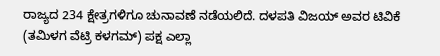ರಾಜ್ಯದ 234 ಕ್ಷೇತ್ರಗಳಿಗೂ ಚುನಾವಣೆ ನಡೆಯಲಿದೆ. ದಳಪತಿ ವಿಜಯ್ ಅವರ ಟಿವಿಕೆ (ತಮಿಳಗ ವೆಟ್ರಿ ಕಳಗಮ್) ಪಕ್ಷ ಎಲ್ಲಾ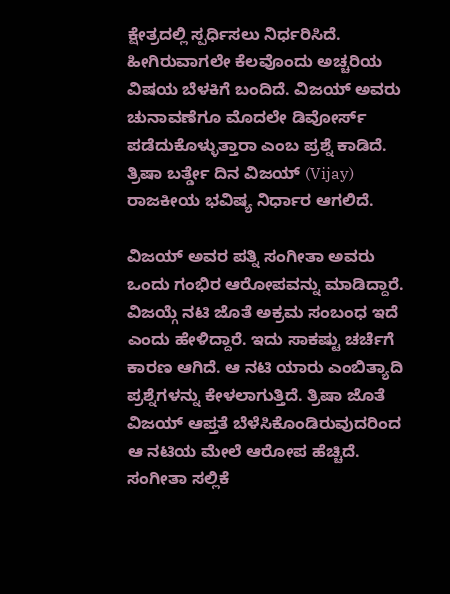ಕ್ಷೇತ್ರದಲ್ಲಿ ಸ್ಪರ್ಧಿಸಲು ನಿರ್ಧರಿಸಿದೆ. ಹೀಗಿರುವಾಗಲೇ ಕೆಲವೊಂದು ಅಚ್ಚರಿಯ ವಿಷಯ ಬೆಳಕಿಗೆ ಬಂದಿದೆ. ವಿಜಯ್ ಅವರು ಚುನಾವಣೆಗೂ ಮೊದಲೇ ಡಿವೋರ್ಸ್ ಪಡೆದುಕೊಳ್ಳುತ್ತಾರಾ ಎಂಬ ಪ್ರಶ್ನೆ ಕಾಡಿದೆ. ತ್ರಿಷಾ ಬರ್ತ್ಡೇ ದಿನ ವಿಜಯ್ (Vijay) ರಾಜಕೀಯ ಭವಿಷ್ಯ ನಿರ್ಧಾರ ಆಗಲಿದೆ.

ವಿಜಯ್ ಅವರ ಪತ್ನಿ ಸಂಗೀತಾ ಅವರು ಒಂದು ಗಂಭಿರ ಆರೋಪವನ್ನು ಮಾಡಿದ್ದಾರೆ. ವಿಜಯ್ಗೆ ನಟಿ ಜೊತೆ ಅಕ್ರಮ ಸಂಬಂಧ ಇದೆ ಎಂದು ಹೇಳಿದ್ದಾರೆ. ಇದು ಸಾಕಷ್ಟು ಚರ್ಚೆಗೆ ಕಾರಣ ಆಗಿದೆ. ಆ ನಟಿ ಯಾರು ಎಂಬಿತ್ಯಾದಿ ಪ್ರಶ್ನೆಗಳನ್ನು ಕೇಳಲಾಗುತ್ತಿದೆ. ತ್ರಿಷಾ ಜೊತೆ ವಿಜಯ್ ಆಪ್ತತೆ ಬೆಳೆಸಿಕೊಂಡಿರುವುದರಿಂದ ಆ ನಟಿಯ ಮೇಲೆ ಆರೋಪ ಹೆಚ್ಚಿದೆ. ಸಂಗೀತಾ ಸಲ್ಲಿಕೆ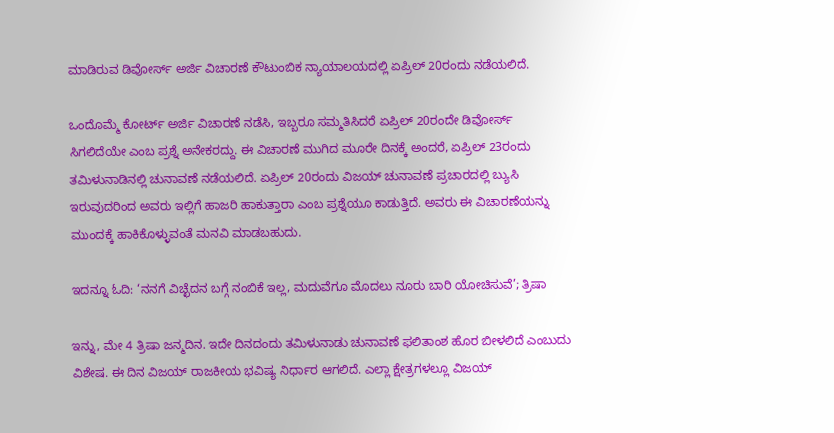ಮಾಡಿರುವ ಡಿವೋರ್ಸ್ ಅರ್ಜಿ ವಿಚಾರಣೆ ಕೌಟುಂಬಿಕ ನ್ಯಾಯಾಲಯದಲ್ಲಿ ಏಪ್ರಿಲ್ 20ರಂದು ನಡೆಯಲಿದೆ.

ಒಂದೊಮ್ಮೆ ಕೋರ್ಟ್ ಅರ್ಜಿ ವಿಚಾರಣೆ ನಡೆಸಿ, ಇಬ್ಬರೂ ಸಮ್ಮತಿಸಿದರೆ ಏಪ್ರಿಲ್ 20ರಂದೇ ಡಿವೋರ್ಸ್ ಸಿಗಲಿದೆಯೇ ಎಂಬ ಪ್ರಶ್ನೆ ಅನೇಕರದ್ದು. ಈ ವಿಚಾರಣೆ ಮುಗಿದ ಮೂರೇ ದಿನಕ್ಕೆ ಅಂದರೆ, ಏಪ್ರಿಲ್ 23ರಂದು ತಮಿಳುನಾಡಿನಲ್ಲಿ ಚುನಾವಣೆ ನಡೆಯಲಿದೆ. ಏಪ್ರಿಲ್ 20ರಂದು ವಿಜಯ್ ಚುನಾವಣೆ ಪ್ರಚಾರದಲ್ಲಿ ಬ್ಯುಸಿ ಇರುವುದರಿಂದ ಅವರು ಇಲ್ಲಿಗೆ ಹಾಜರಿ ಹಾಕುತ್ತಾರಾ ಎಂಬ ಪ್ರಶ್ನೆಯೂ ಕಾಡುತ್ತಿದೆ. ಅವರು ಈ ವಿಚಾರಣೆಯನ್ನು ಮುಂದಕ್ಕೆ ಹಾಕಿಕೊಳ್ಳುವಂತೆ ಮನವಿ ಮಾಡಬಹುದು.

ಇದನ್ನೂ ಓದಿ: ‘ನನಗೆ ವಿಚ್ಛೆದನ ಬಗ್ಗೆ ನಂಬಿಕೆ ಇಲ್ಲ, ಮದುವೆಗೂ ಮೊದಲು ನೂರು ಬಾರಿ ಯೋಚಿಸುವೆ’; ತ್ರಿಷಾ

ಇನ್ನು, ಮೇ 4 ತ್ರಿಷಾ ಜನ್ಮದಿನ. ಇದೇ ದಿನದಂದು ತಮಿಳುನಾಡು ಚುನಾವಣೆ ಫಲಿತಾಂಶ ಹೊರ ಬೀಳಲಿದೆ ಎಂಬುದು ವಿಶೇಷ. ಈ ದಿನ ವಿಜಯ್ ರಾಜಕೀಯ ಭವಿಷ್ಯ ನಿರ್ಧಾರ ಆಗಲಿದೆ. ಎಲ್ಲಾ ಕ್ಷೇತ್ರಗಳಲ್ಲೂ ವಿಜಯ್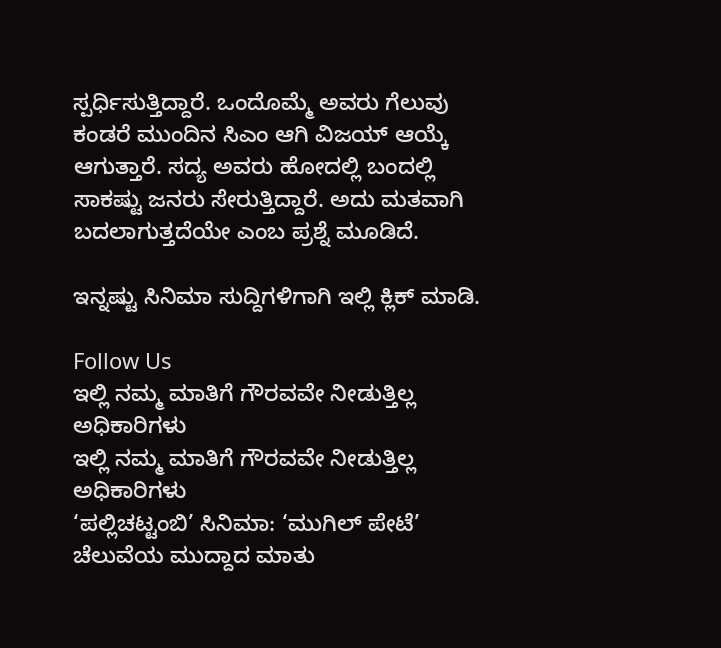ಸ್ಪರ್ಧಿಸುತ್ತಿದ್ದಾರೆ. ಒಂದೊಮ್ಮೆ ಅವರು ಗೆಲುವು ಕಂಡರೆ ಮುಂದಿನ ಸಿಎಂ ಆಗಿ ವಿಜಯ್ ಆಯ್ಕೆ ಆಗುತ್ತಾರೆ. ಸದ್ಯ ಅವರು ಹೋದಲ್ಲಿ ಬಂದಲ್ಲಿ ಸಾಕಷ್ಟು ಜನರು ಸೇರುತ್ತಿದ್ದಾರೆ. ಅದು ಮತವಾಗಿ ಬದಲಾಗುತ್ತದೆಯೇ ಎಂಬ ಪ್ರಶ್ನೆ ಮೂಡಿದೆ.

ಇನ್ನಷ್ಟು ಸಿನಿಮಾ ಸುದ್ದಿಗಳಿಗಾಗಿ ಇಲ್ಲಿ ಕ್ಲಿಕ್ ಮಾಡಿ.

Follow Us
ಇಲ್ಲಿ ನಮ್ಮ ಮಾತಿಗೆ ಗೌರವವೇ ನೀಡುತ್ತಿಲ್ಲ ಅಧಿಕಾರಿಗಳು
ಇಲ್ಲಿ ನಮ್ಮ ಮಾತಿಗೆ ಗೌರವವೇ ನೀಡುತ್ತಿಲ್ಲ ಅಧಿಕಾರಿಗಳು
‘ಪಲ್ಲಿಚಟ್ಟಂಬಿ’ ಸಿನಿಮಾ: ‘ಮುಗಿಲ್ ಪೇಟೆ’ ಚೆಲುವೆಯ ಮುದ್ದಾದ ಮಾತು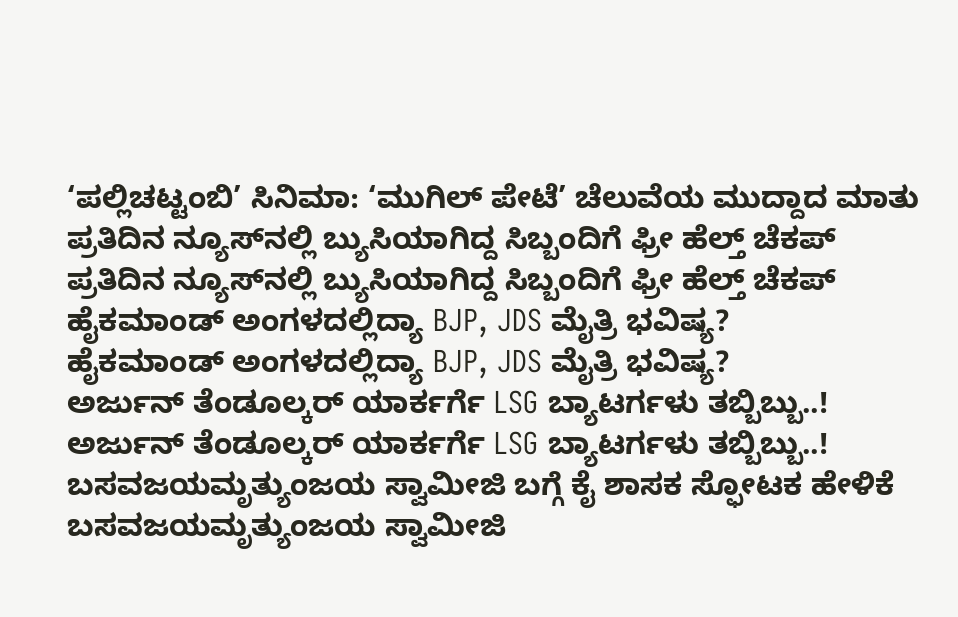‘ಪಲ್ಲಿಚಟ್ಟಂಬಿ’ ಸಿನಿಮಾ: ‘ಮುಗಿಲ್ ಪೇಟೆ’ ಚೆಲುವೆಯ ಮುದ್ದಾದ ಮಾತು
ಪ್ರತಿದಿನ ನ್ಯೂಸ್‌ನಲ್ಲಿ ಬ್ಯುಸಿಯಾಗಿದ್ದ ಸಿಬ್ಬಂದಿಗೆ ಫ್ರೀ ಹೆಲ್ತ್ ಚೆಕಪ್
ಪ್ರತಿದಿನ ನ್ಯೂಸ್‌ನಲ್ಲಿ ಬ್ಯುಸಿಯಾಗಿದ್ದ ಸಿಬ್ಬಂದಿಗೆ ಫ್ರೀ ಹೆಲ್ತ್ ಚೆಕಪ್
ಹೈಕಮಾಂಡ್ ಅಂಗಳದಲ್ಲಿದ್ಯಾ BJP, JDS ಮೈತ್ರಿ ಭವಿಷ್ಯ?
ಹೈಕಮಾಂಡ್ ಅಂಗಳದಲ್ಲಿದ್ಯಾ BJP, JDS ಮೈತ್ರಿ ಭವಿಷ್ಯ?
ಅರ್ಜುನ್ ತೆಂಡೂಲ್ಕರ್ ಯಾರ್ಕರ್ಗೆ LSG ಬ್ಯಾಟರ್ಗಳು ತಬ್ಬಿಬ್ಬು..!
ಅರ್ಜುನ್ ತೆಂಡೂಲ್ಕರ್ ಯಾರ್ಕರ್ಗೆ LSG ಬ್ಯಾಟರ್ಗಳು ತಬ್ಬಿಬ್ಬು..!
ಬಸವಜಯಮೃತ್ಯುಂಜಯ ಸ್ವಾಮೀಜಿ ಬಗ್ಗೆ ಕೈ ಶಾಸಕ ಸ್ಫೋಟಕ ಹೇಳಿಕೆ
ಬಸವಜಯಮೃತ್ಯುಂಜಯ ಸ್ವಾಮೀಜಿ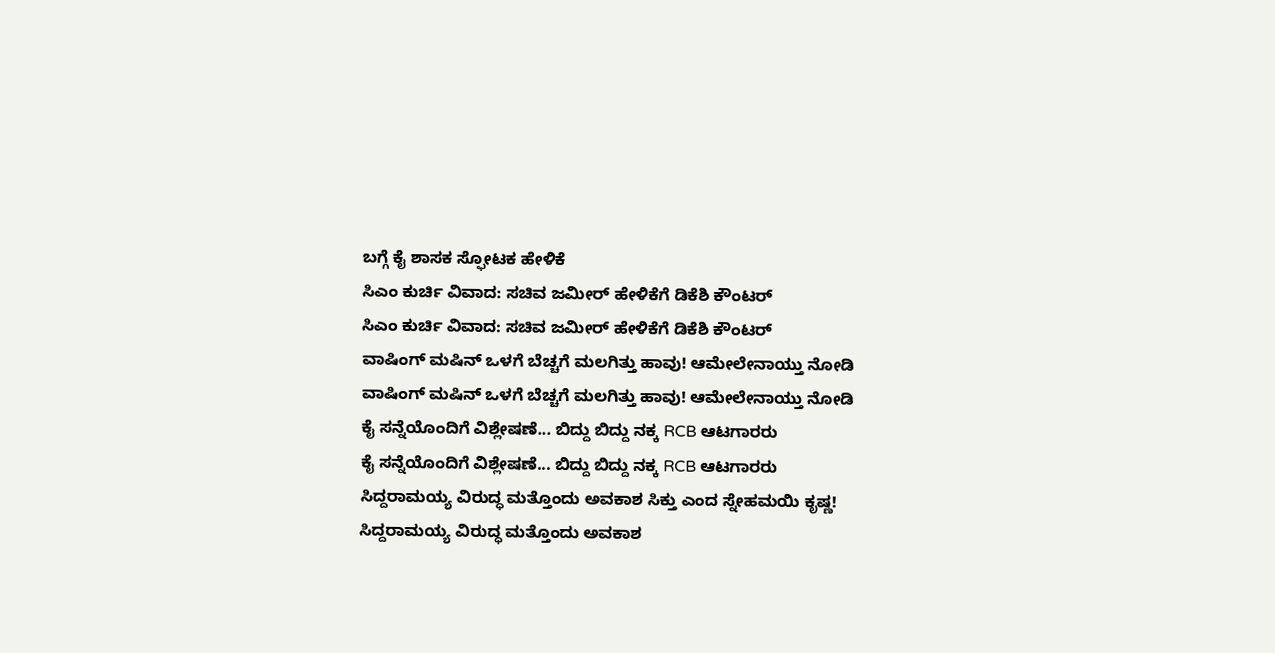ಬಗ್ಗೆ ಕೈ ಶಾಸಕ ಸ್ಫೋಟಕ ಹೇಳಿಕೆ
ಸಿಎಂ ಕುರ್ಚಿ ವಿವಾದ: ಸಚಿವ ಜಮೀರ್ ಹೇಳಿಕೆಗೆ ಡಿಕೆಶಿ ಕೌಂಟರ್
ಸಿಎಂ ಕುರ್ಚಿ ವಿವಾದ: ಸಚಿವ ಜಮೀರ್ ಹೇಳಿಕೆಗೆ ಡಿಕೆಶಿ ಕೌಂಟರ್
ವಾಷಿಂಗ್ ಮಷಿನ್ ಒಳಗೆ ಬೆಚ್ಚಗೆ ಮಲಗಿತ್ತು ಹಾವು! ಆಮೇಲೇನಾಯ್ತು ನೋಡಿ
ವಾಷಿಂಗ್ ಮಷಿನ್ ಒಳಗೆ ಬೆಚ್ಚಗೆ ಮಲಗಿತ್ತು ಹಾವು! ಆಮೇಲೇನಾಯ್ತು ನೋಡಿ
ಕೈ ಸನ್ನೆಯೊಂದಿಗೆ ವಿಶ್ಲೇಷಣೆ... ಬಿದ್ದು ಬಿದ್ದು ನಕ್ಕ RCB ಆಟಗಾರರು
ಕೈ ಸನ್ನೆಯೊಂದಿಗೆ ವಿಶ್ಲೇಷಣೆ... ಬಿದ್ದು ಬಿದ್ದು ನಕ್ಕ RCB ಆಟಗಾರರು
ಸಿದ್ದರಾಮಯ್ಯ ವಿರುದ್ಧ ಮತ್ತೊಂದು ಅವಕಾಶ ಸಿಕ್ತು ಎಂದ ಸ್ನೇಹಮಯಿ ಕೃಷ್ಣ!
ಸಿದ್ದರಾಮಯ್ಯ ವಿರುದ್ಧ ಮತ್ತೊಂದು ಅವಕಾಶ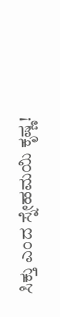ಸಿಕ್ತು ಎಂದ ಸ್ನೇಹಮಯಿ ಕೃಷ್ಣ!